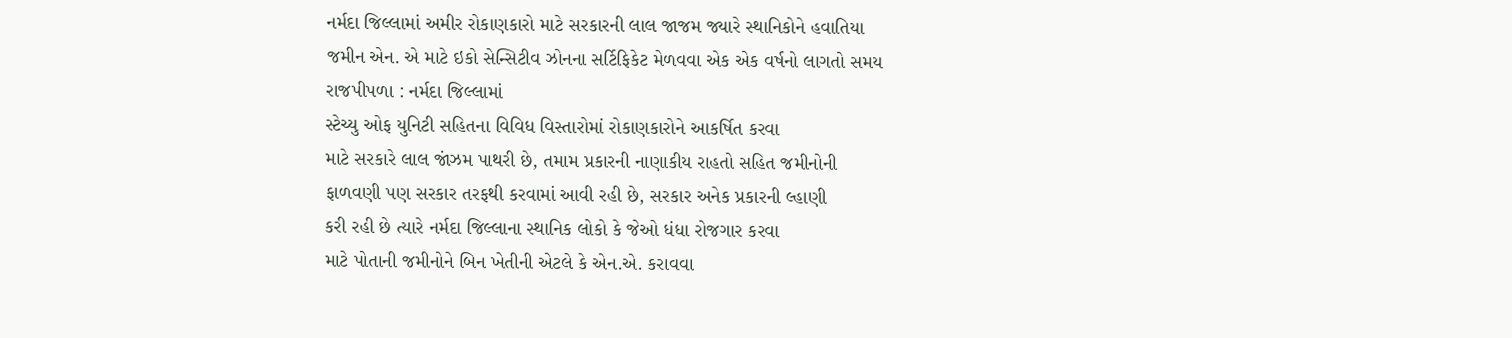નર્મદા જિલ્લામાં અમીર રોકાણકારો માટે સરકારની લાલ જાજમ જ્યારે સ્થાનિકોને હવાતિયા
જમીન એન. એ માટે ઇકો સેન્સિટીવ ઝોનના સર્ટિફિકેટ મેળવવા એક એક વર્ષનો લાગતો સમય
રાજપીપળા : નર્મદા જિલ્લામાં
સ્ટેચ્યુ ઓફ યુનિટી સહિતના વિવિધ વિસ્તારોમાં રોકાણકારોને આકર્ષિત કરવા
માટે સરકારે લાલ જાંઝમ પાથરી છે, તમામ પ્રકારની નાણાકીય રાહતો સહિત જમીનોની
ફાળવણી પણ સરકાર તરફથી કરવામાં આવી રહી છે, સરકાર અનેક પ્રકારની લ્હાણી
કરી રહી છે ત્યારે નર્મદા જિલ્લાના સ્થાનિક લોકો કે જેઓ ધંધા રોજગાર કરવા
માટે પોતાની જમીનોને બિન ખેતીની એટલે કે એન.એ. કરાવવા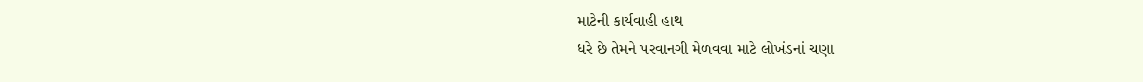માટેની કાર્યવાહી હાથ
ધરે છે તેમને પરવાનગી મેળવવા માટે લોખંડનાં ચણા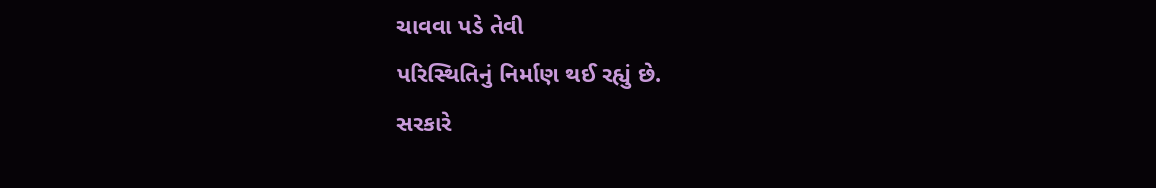ચાવવા પડે તેવી
પરિસ્થિતિનું નિર્માણ થઈ રહ્યું છે.
સરકારે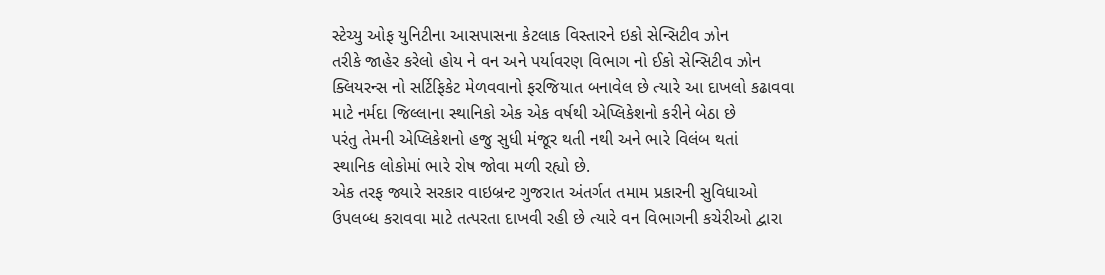સ્ટેચ્યુ ઓફ યુનિટીના આસપાસના કેટલાક વિસ્તારને ઇકો સેન્સિટીવ ઝોન
તરીકે જાહેર કરેલો હોય ને વન અને પર્યાવરણ વિભાગ નો ઈકો સેન્સિટીવ ઝોન
ક્લિયરન્સ નો સર્ટિફિકેટ મેળવવાનો ફરજિયાત બનાવેલ છે ત્યારે આ દાખલો કઢાવવા
માટે નર્મદા જિલ્લાના સ્થાનિકો એક એક વર્ષથી એપ્લિકેશનો કરીને બેઠા છે
પરંતુ તેમની એપ્લિકેશનો હજુ સુધી મંજૂર થતી નથી અને ભારે વિલંબ થતાં
સ્થાનિક લોકોમાં ભારે રોષ જોવા મળી રહ્યો છે.
એક તરફ જ્યારે સરકાર વાઇબ્રન્ટ ગુજરાત અંતર્ગત તમામ પ્રકારની સુવિધાઓ
ઉપલબ્ધ કરાવવા માટે તત્પરતા દાખવી રહી છે ત્યારે વન વિભાગની કચેરીઓ દ્વારા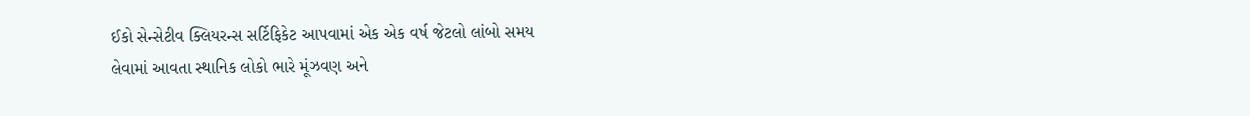ઈકો સેન્સેટીવ ક્લિયરન્સ સર્ટિફિકેટ આપવામાં એક એક વર્ષ જેટલો લાંબો સમય
લેવામાં આવતા સ્થાનિક લોકો ભારે મૂંઝવણ અને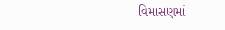વિમાસણમાં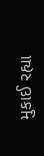મુકાઈ રહ્યા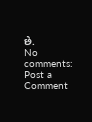છે.
No comments:
Post a Comment